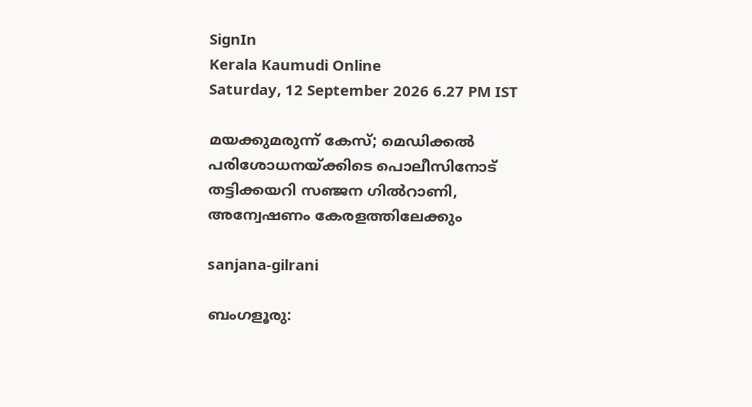SignIn
Kerala Kaumudi Online
Saturday, 12 September 2026 6.27 PM IST

മയക്കുമരുന്ന് കേസ്; മെഡിക്കൽ പരിശോധനയ്‌ക്കിടെ പൊലീസിനോട് തട്ടിക്കയറി സഞ്ജന ഗിൽറാണി, അന്വേഷണം കേരളത്തിലേക്കും

sanjana-gilrani

ബംഗളൂരു: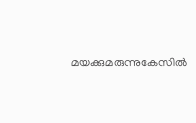മയക്കുമരുന്നുകേസിൽ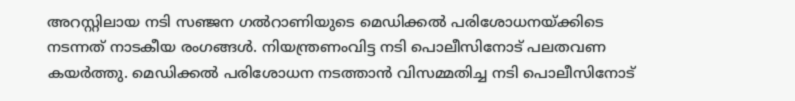അറസ്റ്റിലായ നടി സഞ്ജന ഗൽറാണിയുടെ മെഡിക്കൽ പരിശോധനയ്‌ക്കിടെ നടന്നത് നാടകീയ രംഗങ്ങൾ. നിയന്ത്രണംവിട്ട നടി പൊലീസിനോട് പലതവണ കയർത്തു. മെഡിക്കൽ പരിശോധന നടത്താൻ വിസമ്മതിച്ച നടി പൊലീസിനോട്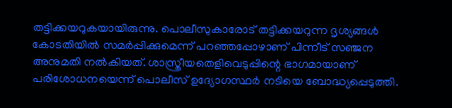തട്ടിക്കയറുകയായിരുന്നു. പൊലീസുകാരോട് തട്ടിക്കയറുന്ന ദൃശ്യങ്ങൾ കോടതിയിൽ സമർപ്പിക്കുമെന്ന് പറഞ്ഞപ്പോഴാണ് പിന്നീട് സഞ്ജന അനുമതി നൽകിയത്. ശാസ്ത്രീയതെളിവെടുപ്പിന്റെ ഭാഗമായാണ് പരിശോധനയെന്ന് പൊലീസ് ഉദ്യോഗസ്ഥർ നടിയെ ബോദ്ധ്യപ്പെടുത്തി.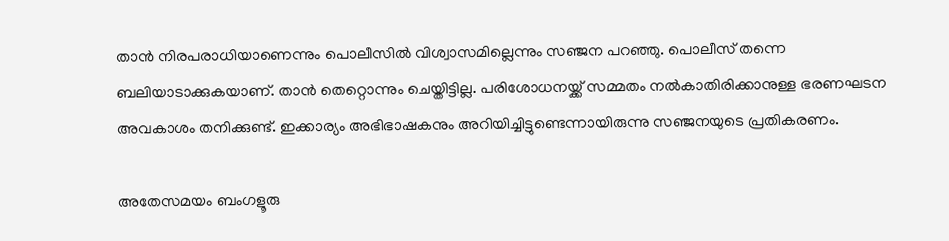താൻ നിരപരാധിയാണെന്നും പൊലീസിൽ വിശ്വാസമില്ലെന്നും സഞ്ജന പറഞ്ഞു. പൊലീസ് തന്നെ ബലിയാടാക്കുകയാണ്. താൻ തെറ്റൊന്നും ചെയ്തിട്ടില്ല. പരിശോധനയ്ക്ക് സമ്മതം നൽകാതിരിക്കാനുള്ള ഭരണഘടന അവകാശം തനിക്കുണ്ട്. ഇക്കാര്യം അഭിഭാഷകനും അറിയിച്ചിട്ടുണ്ടെന്നായിരുന്നു സഞ്ജനയുടെ പ്രതികരണം.

അതേസമയം ബംഗളൂരു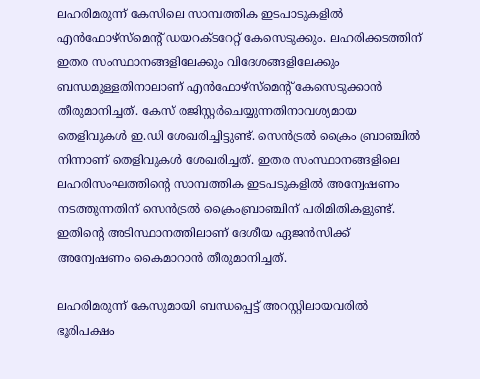ലഹരിമരുന്ന് കേസിലെ സാമ്പത്തിക ഇടപാടുകളിൽ എൻഫോഴ്സ്‌മെന്റ് ഡയറക്ടറേറ്റ് കേസെടുക്കും. ലഹരിക്കടത്തിന് ഇതര സംസ്ഥാനങ്ങളിലേക്കും വിദേശങ്ങളിലേക്കും ബന്ധമുള്ളതിനാലാണ് എൻഫോഴ്‌സ്‌മെന്റ് കേസെടുക്കാൻ തീരുമാനിച്ചത്. കേസ് രജിസ്റ്റർചെയ്യുന്നതിനാവശ്യമായ തെളിവുകൾ ഇ.ഡി ശേഖരിച്ചിട്ടുണ്ട്. സെൻട്രൽ ക്രൈം ബ്രാഞ്ചിൽ നിന്നാണ് തെളിവുകൾ ശേഖരിച്ചത്. ഇതര സംസ്ഥാനങ്ങളിലെ ലഹരിസംഘത്തിന്റെ സാമ്പത്തിക ഇടപടുകളിൽ അന്വേഷണം നടത്തുന്നതിന് സെൻട്രൽ ക്രൈംബ്രാഞ്ചിന് പരിമിതികളുണ്ട്. ഇതിന്റെ അടിസ്ഥാനത്തിലാണ് ദേശീയ ഏജൻസിക്ക് അന്വേഷണം കൈമാറാൻ തീരുമാനിച്ചത്.

ലഹരിമരുന്ന് കേസുമായി ബന്ധപ്പെട്ട് അറസ്റ്റിലായവരിൽ ഭൂരിപക്ഷം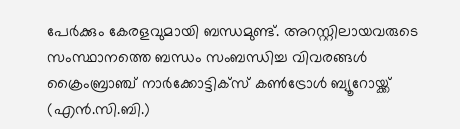പേർക്കും കേരളവുമായി ബന്ധമുണ്ട്. അറസ്റ്റിലായവരുടെ സംസ്ഥാനത്തെ ബന്ധം സംബന്ധിച്ച വിവരങ്ങൾ ക്രൈംബ്രാഞ്ച് നാർക്കോട്ടിക്സ് കൺട്രോൾ ബ്യൂറോയ്ക്ക് (എൻ.സി.ബി.)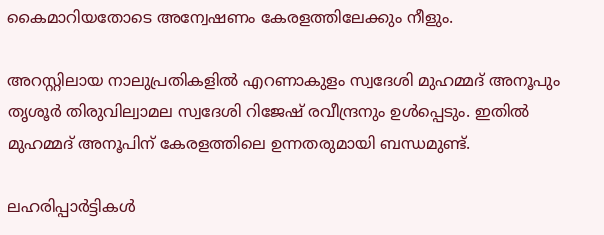കൈമാറിയതോടെ അന്വേഷണം കേരളത്തിലേക്കും നീളും.

അറസ്റ്റിലായ നാലുപ്രതികളിൽ എറണാകുളം സ്വദേശി മുഹമ്മദ് അനൂപും തൃശൂർ തിരുവില്വാമല സ്വദേശി റിജേഷ് രവീന്ദ്രനും ഉൾപ്പെടും. ഇതിൽ മുഹമ്മദ് അനൂപിന് കേരളത്തിലെ ഉന്നതരുമായി ബന്ധമുണ്ട്.

ലഹരിപ്പാർട്ടികൾ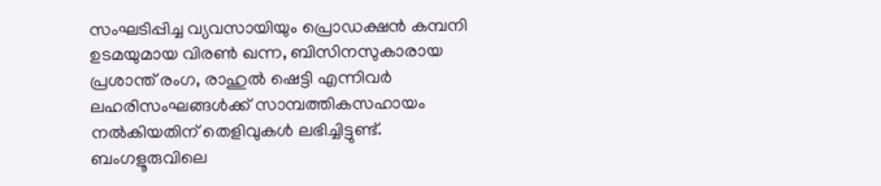സംഘടിപ്പിച്ച വ്യവസായിയും പ്രൊഡക്ഷൻ കമ്പനി ഉടമയുമായ വിരൺ ഖന്ന, ബിസിനസുകാരായ പ്രശാന്ത് രംഗ, രാഹുൽ ഷെട്ടി എന്നിവർ ലഹരിസംഘങ്ങൾക്ക് സാമ്പത്തികസഹായം നൽകിയതിന് തെളിവുകൾ ലഭിച്ചിട്ടുണ്ട്. ബംഗളൂരുവിലെ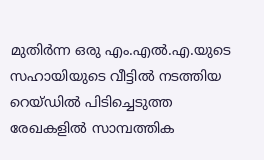മുതിർന്ന ഒരു എം.എൽ.എ.യുടെ സഹായിയുടെ വീട്ടിൽ നടത്തിയ റെയ്‌ഡിൽ പിടിച്ചെടുത്ത രേഖകളിൽ സാമ്പത്തിക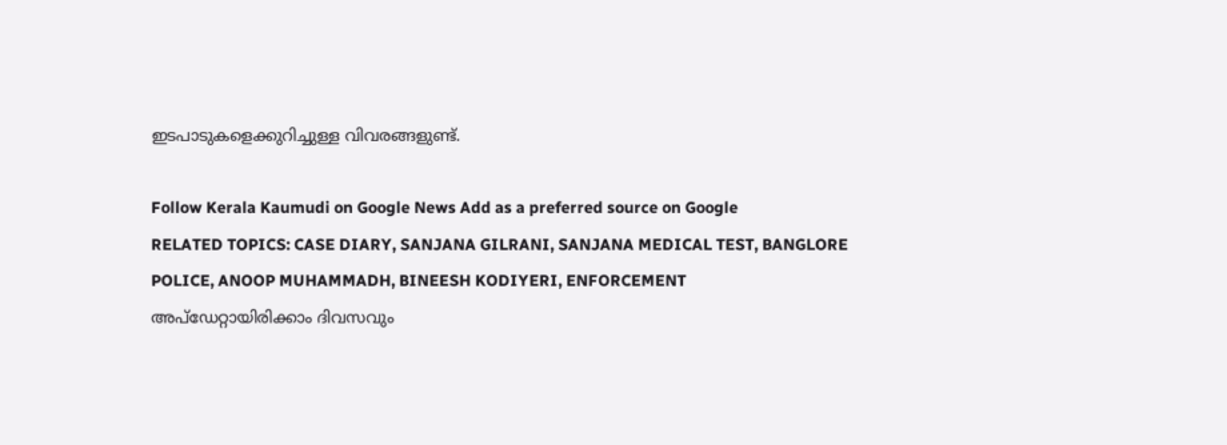ഇടപാടുകളെക്കുറിച്ചുള്ള വിവരങ്ങളുണ്ട്.

Follow Kerala Kaumudi on Google News Add as a preferred source on Google
RELATED TOPICS: CASE DIARY, SANJANA GILRANI, SANJANA MEDICAL TEST, BANGLORE POLICE, ANOOP MUHAMMADH, BINEESH KODIYERI, ENFORCEMENT
അപ്ഡേറ്റായിരിക്കാം ദിവസവും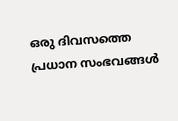ഒരു ദിവസത്തെ പ്രധാന സംഭവങ്ങൾ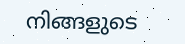നിങ്ങളുടെ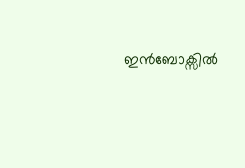ഇൻബോക്സിൽ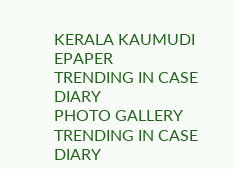KERALA KAUMUDI EPAPER
TRENDING IN CASE DIARY
PHOTO GALLERY
TRENDING IN CASE DIARY